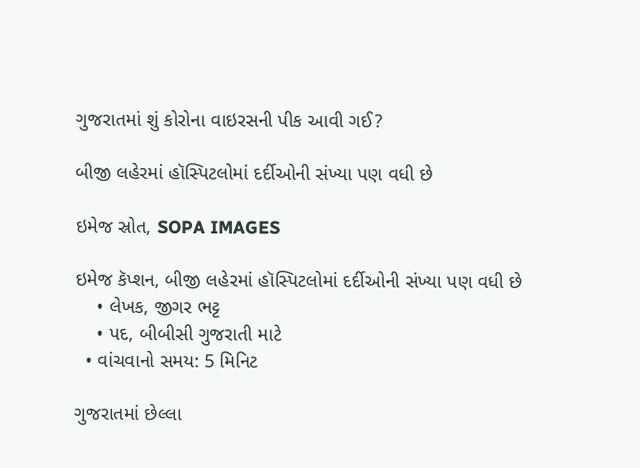ગુજરાતમાં શું કોરોના વાઇરસની પીક આવી ગઈ?

બીજી લહેરમાં હૉસ્પિટલોમાં દર્દીઓની સંખ્યા પણ વધી છે

ઇમેજ સ્રોત, SOPA IMAGES

ઇમેજ કૅપ્શન, બીજી લહેરમાં હૉસ્પિટલોમાં દર્દીઓની સંખ્યા પણ વધી છે
    • લેખક, જીગર ભટ્ટ
    • પદ, બીબીસી ગુજરાતી માટે
  • વાંચવાનો સમય: 5 મિનિટ

ગુજરાતમાં છેલ્લા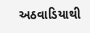અઠવાડિયાથી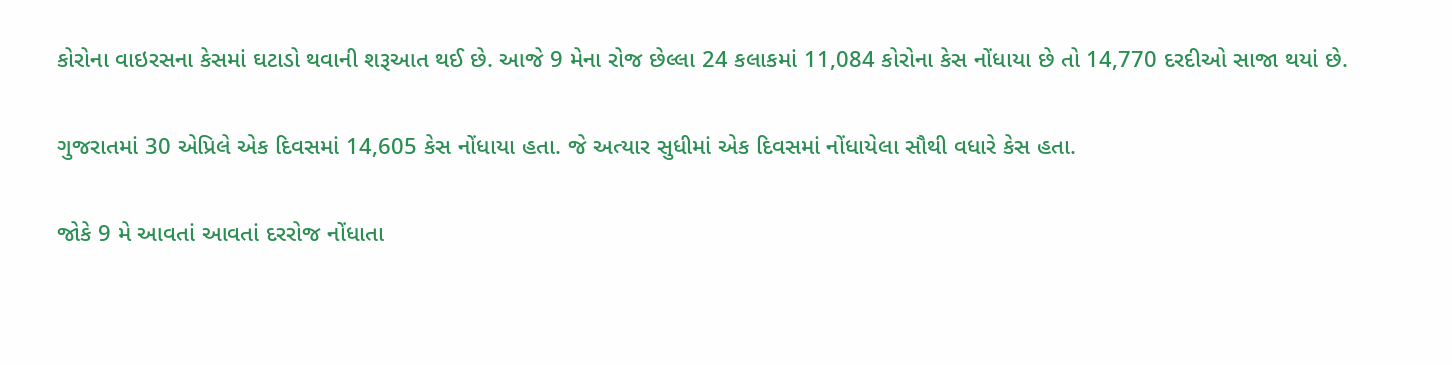કોરોના વાઇરસના કેસમાં ઘટાડો થવાની શરૂઆત થઈ છે. આજે 9 મેના રોજ છેલ્લા 24 કલાકમાં 11,084 કોરોના કેસ નોંધાયા છે તો 14,770 દરદીઓ સાજા થયાં છે.

ગુજરાતમાં 30 એપ્રિલે એક દિવસમાં 14,605 કેસ નોંધાયા હતા. જે અત્યાર સુધીમાં એક દિવસમાં નોંધાયેલા સૌથી વધારે કેસ હતા.

જોકે 9 મે આવતાં આવતાં દરરોજ નોંધાતા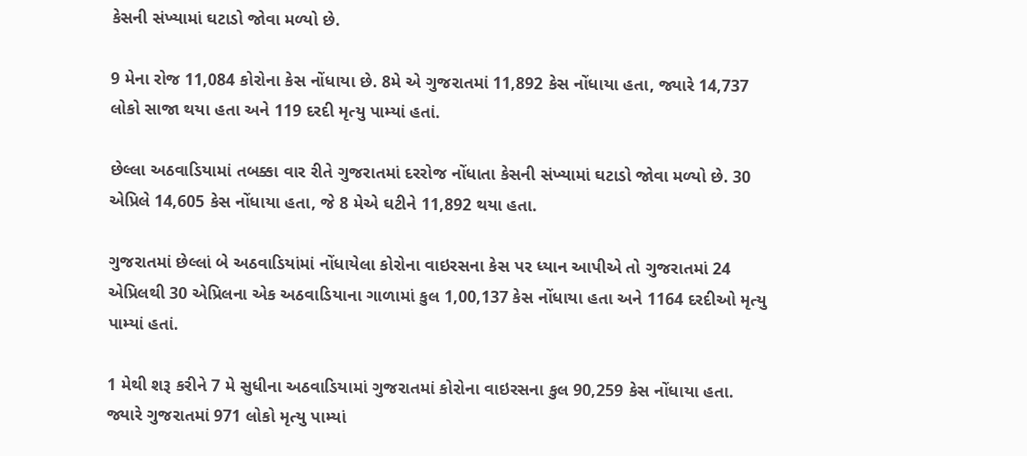કેસની સંખ્યામાં ઘટાડો જોવા મળ્યો છે.

9 મેના રોજ 11,084 કોરોના કેસ નોંધાયા છે. 8મે એ ગુજરાતમાં 11,892 કેસ નોંધાયા હતા, જ્યારે 14,737 લોકો સાજા થયા હતા અને 119 દરદી મૃત્યુ પામ્યાં હતાં.

છેલ્લા અઠવાડિયામાં તબક્કા વાર રીતે ગુજરાતમાં દરરોજ નોંધાતા કેસની સંખ્યામાં ઘટાડો જોવા મળ્યો છે. 30 એપ્રિલે 14,605 કેસ નોંધાયા હતા, જે 8 મેએ ઘટીને 11,892 થયા હતા.

ગુજરાતમાં છેલ્લાં બે અઠવાડિયાંમાં નોંધાયેલા કોરોના વાઇરસના કેસ પર ધ્યાન આપીએ તો ગુજરાતમાં 24 એપ્રિલથી 30 એપ્રિલના એક અઠવાડિયાના ગાળામાં કુલ 1,00,137 કેસ નોંધાયા હતા અને 1164 દરદીઓ મૃત્યુ પામ્યાં હતાં.

1 મેથી શરૂ કરીને 7 મે સુધીના અઠવાડિયામાં ગુજરાતમાં કોરોના વાઇરસના કુલ 90,259 કેસ નોંધાયા હતા. જ્યારે ગુજરાતમાં 971 લોકો મૃત્યુ પામ્યાં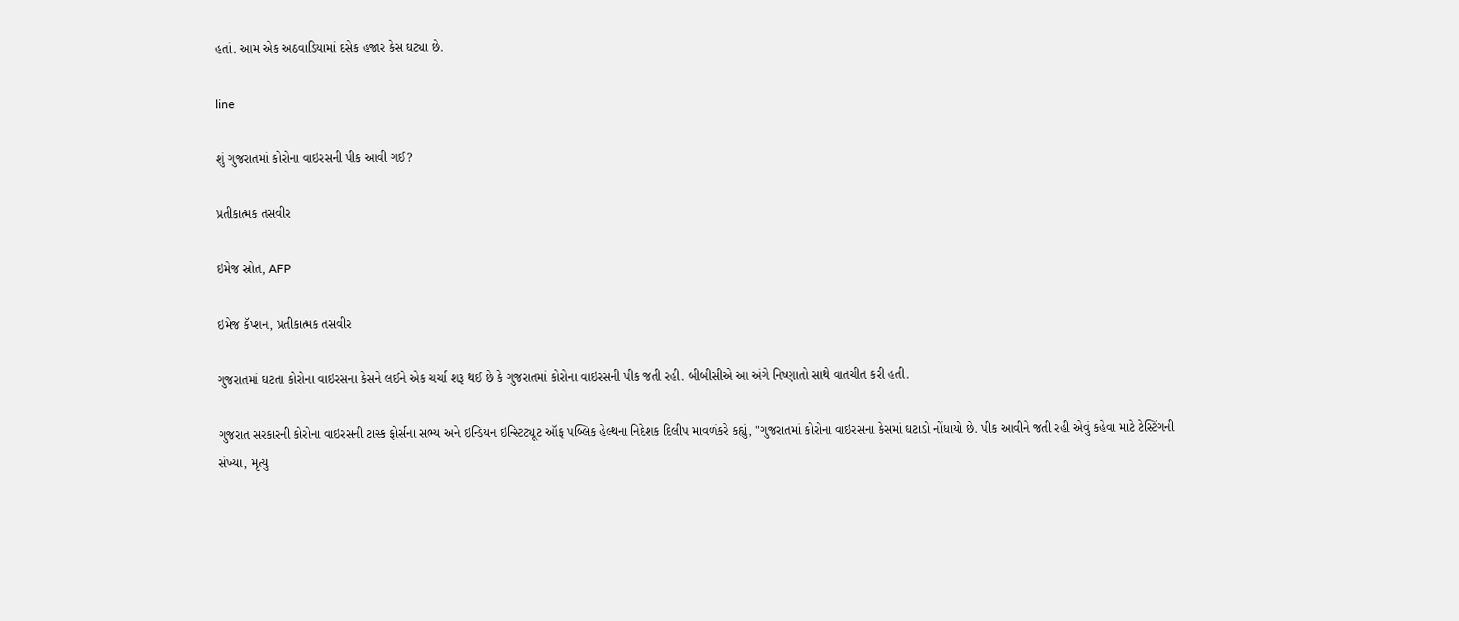હતાં. આમ એક અઠવાડિયામાં દસેક હજાર કેસ ઘટ્યા છે.

line

શું ગુજરાતમાં કોરોના વાઇરસની પીક આવી ગઈ?

પ્રતીકાત્મક તસવીર

ઇમેજ સ્રોત, AFP

ઇમેજ કૅપ્શન, પ્રતીકાત્મક તસવીર

ગુજરાતમાં ઘટતા કોરોના વાઇરસના કેસને લઈને એક ચર્ચા શરૂ થઈ છે કે ગુજરાતમાં કોરોના વાઇરસની પીક જતી રહી. બીબીસીએ આ અંગે નિષ્ણાતો સાથે વાતચીત કરી હતી.

ગુજરાત સરકારની કોરોના વાઇરસની ટાસ્ક ફોર્સના સભ્ય અને ઇન્ડિયન ઇન્સ્ટિટ્યૂટ ઑફ પબ્લિક હેલ્થના નિદેશક દિલીપ માવળંકરે કહ્યું, "ગુજરાતમાં કોરોના વાઇરસના કેસમાં ઘટાડો નોંધાયો છે. પીક આવીને જતી રહી એવું કહેવા માટે ટેસ્ટિંગની સંખ્યા, મૃત્યુ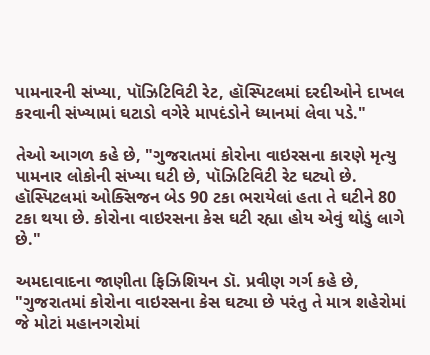પામનારની સંખ્યા, પૉઝિટિવિટી રેટ, હૉસ્પિટલમાં દરદીઓને દાખલ કરવાની સંખ્યામાં ઘટાડો વગેરે માપદંડોને ધ્યાનમાં લેવા પડે."

તેઓ આગળ કહે છે, "ગુજરાતમાં કોરોના વાઇરસના કારણે મૃત્યુ પામનાર લોકોની સંખ્યા ઘટી છે, પૉઝિટિવિટી રેટ ઘટ્યો છે. હૉસ્પિટલમાં ઓક્સિજન બેડ 90 ટકા ભરાયેલાં હતા તે ઘટીને 80 ટકા થયા છે. કોરોના વાઇરસના કેસ ઘટી રહ્યા હોય એવું થોડું લાગે છે."

અમદાવાદના જાણીતા ફિઝિશિયન ડૉ. પ્રવીણ ગર્ગ કહે છે, "ગુજરાતમાં કોરોના વાઇરસના કેસ ઘટ્યા છે પરંતુ તે માત્ર શહેરોમાં જે મોટાં મહાનગરોમાં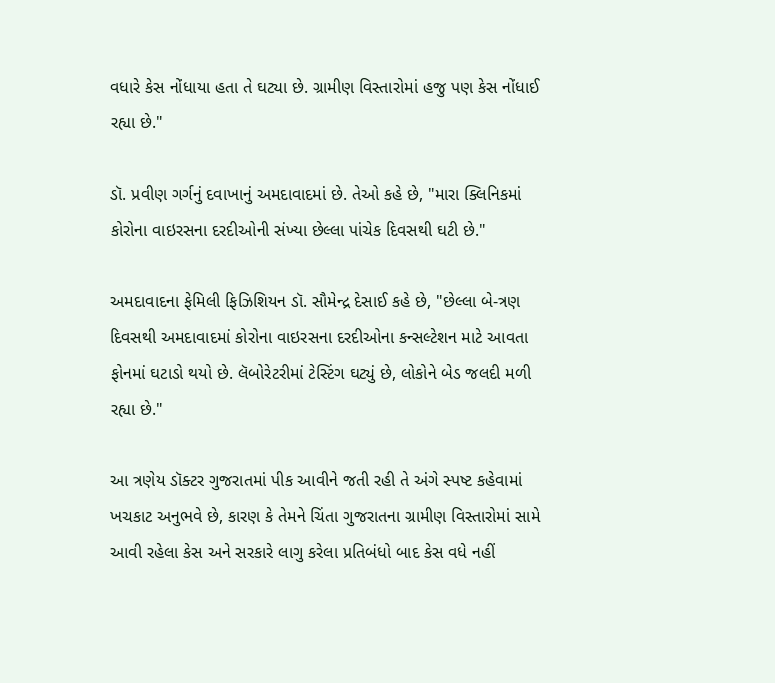વધારે કેસ નોંધાયા હતા તે ઘટ્યા છે. ગ્રામીણ વિસ્તારોમાં હજુ પણ કેસ નોંધાઈ રહ્યા છે."

ડૉ. પ્રવીણ ગર્ગનું દવાખાનું અમદાવાદમાં છે. તેઓ કહે છે, "મારા ક્લિનિકમાં કોરોના વાઇરસના દરદીઓની સંખ્યા છેલ્લા પાંચેક દિવસથી ઘટી છે."

અમદાવાદના ફેમિલી ફિઝિશિયન ડૉ. સૌમેન્દ્ર દેસાઈ કહે છે, "છેલ્લા બે-ત્રણ દિવસથી અમદાવાદમાં કોરોના વાઇરસના દરદીઓના કન્સલ્ટેશન માટે આવતા ફોનમાં ઘટાડો થયો છે. લૅબોરેટરીમાં ટેસ્ટિંગ ઘટ્યું છે, લોકોને બેડ જલદી મળી રહ્યા છે."

આ ત્રણેય ડૉક્ટર ગુજરાતમાં પીક આવીને જતી રહી તે અંગે સ્પષ્ટ કહેવામાં ખચકાટ અનુભવે છે, કારણ કે તેમને ચિંતા ગુજરાતના ગ્રામીણ વિસ્તારોમાં સામે આવી રહેલા કેસ અને સરકારે લાગુ કરેલા પ્રતિબંધો બાદ કેસ વધે નહીં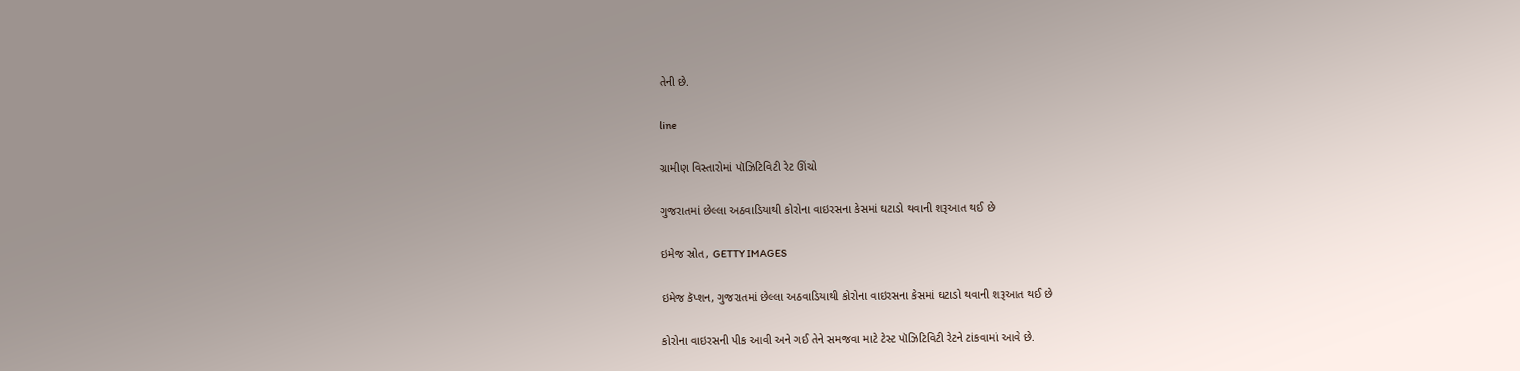તેની છે.

line

ગ્રામીણ વિસ્તારોમાં પૉઝિટિવિટી રેટ ઊંચો

ગુજરાતમાં છેલ્લા અઠવાડિયાથી કોરોના વાઇરસના કેસમાં ઘટાડો થવાની શરૂઆત થઈ છે

ઇમેજ સ્રોત, GETTY IMAGES

ઇમેજ કૅપ્શન, ગુજરાતમાં છેલ્લા અઠવાડિયાથી કોરોના વાઇરસના કેસમાં ઘટાડો થવાની શરૂઆત થઈ છે

કોરોના વાઇરસની પીક આવી અને ગઈ તેને સમજવા માટે ટેસ્ટ પૉઝિટિવિટી રેટને ટાંકવામાં આવે છે.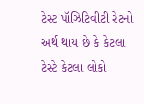ટેસ્ટ પૉઝિટિવીટી રેટનો અર્થ થાય છે કે કેટલા ટેસ્ટે કેટલા લોકો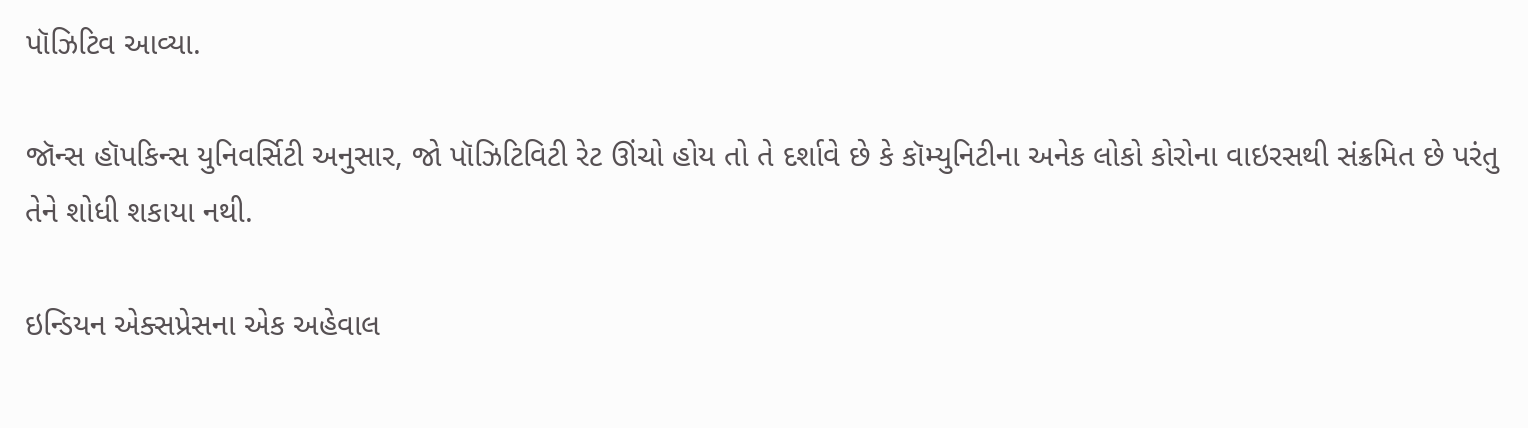પૉઝિટિવ આવ્યા.

જૉન્સ હૉપકિન્સ યુનિવર્સિટી અનુસાર, જો પૉઝિટિવિટી રેટ ઊંચો હોય તો તે દર્શાવે છે કે કૉમ્યુનિટીના અનેક લોકો કોરોના વાઇરસથી સંક્રમિત છે પરંતુ તેને શોધી શકાયા નથી.

ઇન્ડિયન એક્સપ્રેસના એક અહેવાલ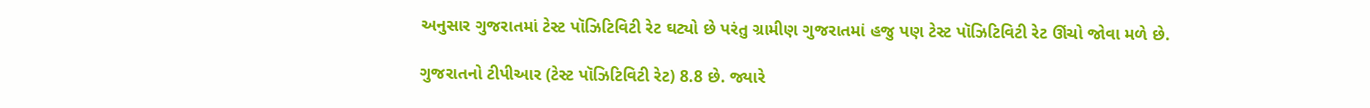અનુસાર ગુજરાતમાં ટેસ્ટ પૉઝિટિવિટી રેટ ઘટ્યો છે પરંતુ ગ્રામીણ ગુજરાતમાં હજુ પણ ટેસ્ટ પૉઝિટિવિટી રેટ ઊંચો જોવા મળે છે.

ગુજરાતનો ટીપીઆર (ટેસ્ટ પૉઝિટિવિટી રેટ) 8.8 છે. જ્યારે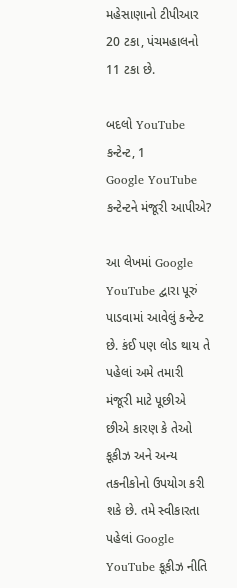મહેસાણાનો ટીપીઆર 20 ટકા, પંચમહાલનો 11 ટકા છે.

બદલો YouTube કન્ટેન્ટ, 1
Google YouTube કન્ટેન્ટને મંજૂરી આપીએ?

આ લેખમાં Google YouTube દ્વારા પૂરું પાડવામાં આવેલું કન્ટેન્ટ છે. કંઈ પણ લોડ થાય તે પહેલાં અમે તમારી મંજૂરી માટે પૂછીએ છીએ કારણ કે તેઓ કૂકીઝ અને અન્ય તકનીકોનો ઉપયોગ કરી શકે છે. તમે સ્વીકારતા પહેલાં Google YouTube કૂકીઝ નીતિ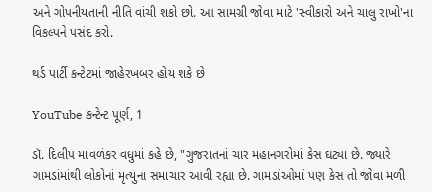અને ગોપનીયતાની નીતિ વાંચી શકો છો. આ સામગ્રી જોવા માટે 'સ્વીકારો અને ચાલુ રાખો'ના વિકલ્પને પસંદ કરો.

થર્ડ પાર્ટી કન્ટેટમાં જાહેરખબર હોય શકે છે

YouTube કન્ટેન્ટ પૂર્ણ, 1

ડૉ. દિલીપ માવળંકર વધુમાં કહે છે, "ગુજરાતનાં ચાર મહાનગરોમાં કેસ ઘટ્યા છે. જ્યારે ગામડાંમાંથી લોકોનાં મૃત્યુના સમાચાર આવી રહ્યા છે. ગામડાંઓમાં પણ કેસ તો જોવા મળી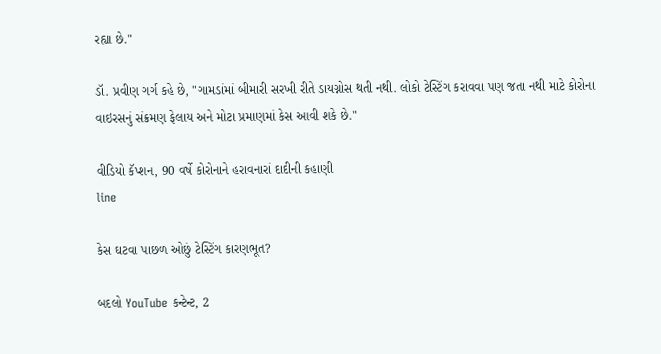રહ્યા છે."

ડૉ. પ્રવીણ ગર્ગ કહે છે, "ગામડાંમાં બીમારી સરખી રીતે ડાયગ્નોસ થતી નથી. લોકો ટેસ્ટિંગ કરાવવા પણ જતા નથી માટે કોરોના વાઇરસનું સંક્રમણ ફેલાય અને મોટા પ્રમાણમાં કેસ આવી શકે છે."

વીડિયો કૅપ્શન, 90 વર્ષે કોરોનાને હરાવનારાં દાદીની કહાણી
line

કેસ ઘટવા પાછળ ઓછું ટેસ્ટિંગ કારણભૂત?

બદલો YouTube કન્ટેન્ટ, 2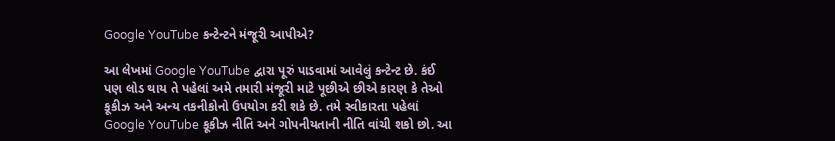Google YouTube કન્ટેન્ટને મંજૂરી આપીએ?

આ લેખમાં Google YouTube દ્વારા પૂરું પાડવામાં આવેલું કન્ટેન્ટ છે. કંઈ પણ લોડ થાય તે પહેલાં અમે તમારી મંજૂરી માટે પૂછીએ છીએ કારણ કે તેઓ કૂકીઝ અને અન્ય તકનીકોનો ઉપયોગ કરી શકે છે. તમે સ્વીકારતા પહેલાં Google YouTube કૂકીઝ નીતિ અને ગોપનીયતાની નીતિ વાંચી શકો છો. આ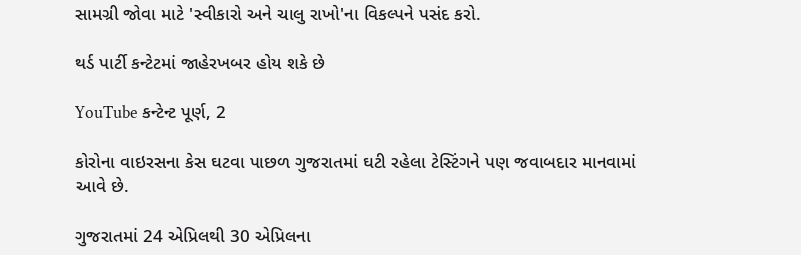સામગ્રી જોવા માટે 'સ્વીકારો અને ચાલુ રાખો'ના વિકલ્પને પસંદ કરો.

થર્ડ પાર્ટી કન્ટેટમાં જાહેરખબર હોય શકે છે

YouTube કન્ટેન્ટ પૂર્ણ, 2

કોરોના વાઇરસના કેસ ઘટવા પાછળ ગુજરાતમાં ઘટી રહેલા ટેસ્ટિંગને પણ જવાબદાર માનવામાં આવે છે.

ગુજરાતમાં 24 એપ્રિલથી 30 એપ્રિલના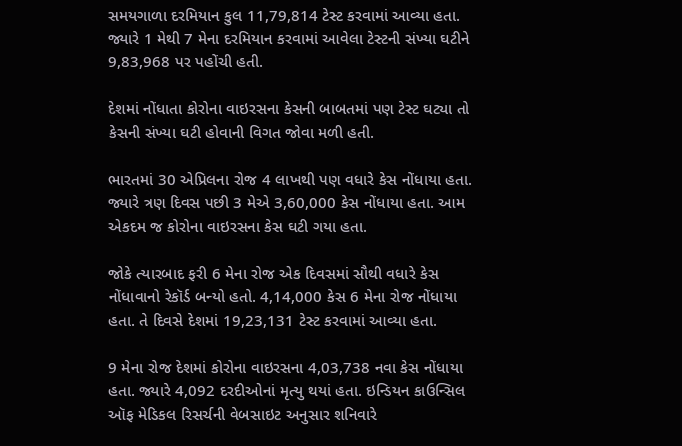સમયગાળા દરમિયાન કુલ 11,79,814 ટેસ્ટ કરવામાં આવ્યા હતા. જ્યારે 1 મેથી 7 મેના દરમિયાન કરવામાં આવેલા ટેસ્ટની સંખ્યા ઘટીને 9,83,968 પર પહોંચી હતી.

દેશમાં નોંધાતા કોરોના વાઇરસના કેસની બાબતમાં પણ ટેસ્ટ ઘટ્યા તો કેસની સંખ્યા ઘટી હોવાની વિગત જોવા મળી હતી.

ભારતમાં 30 એપ્રિલના રોજ 4 લાખથી પણ વધારે કેસ નોંધાયા હતા. જ્યારે ત્રણ દિવસ પછી 3 મેએ 3,60,000 કેસ નોંધાયા હતા. આમ એકદમ જ કોરોના વાઇરસના કેસ ઘટી ગયા હતા.

જોકે ત્યારબાદ ફરી 6 મેના રોજ એક દિવસમાં સૌથી વધારે કેસ નોંધાવાનો રેકૉર્ડ બન્યો હતો. 4,14,000 કેસ 6 મેના રોજ નોંધાયા હતા. તે દિવસે દેશમાં 19,23,131 ટેસ્ટ કરવામાં આવ્યા હતા.

9 મેના રોજ દેશમાં કોરોના વાઇરસના 4,03,738 નવા કેસ નોંધાયા હતા. જ્યારે 4,092 દરદીઓનાં મૃત્યુ થયાં હતા. ઇન્ડિયન કાઉન્સિલ ઑફ મેડિકલ રિસર્ચની વેબસાઇટ અનુસાર શનિવારે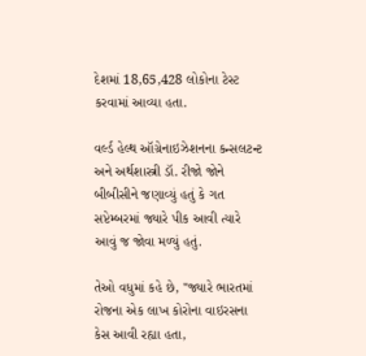દેશમાં 18,65,428 લોકોના ટેસ્ટ કરવામાં આવ્યા હતા.

વર્લ્ડ હેલ્થ ઑગ્રેનાઇઝેશનના કન્સલટન્ટ અને અર્થશાસ્ત્રી ડૉ. રીજો જોને બીબીસીને જણાવ્યું હતું કે ગત સપ્ટેમ્બરમાં જ્યારે પીક આવી ત્યારે આવું જ જોવા મળ્યું હતું.

તેઓ વધુમાં કહે છે, "જ્યારે ભારતમાં રોજના એક લાખ કોરોના વાઇરસના કેસ આવી રહ્યા હતા,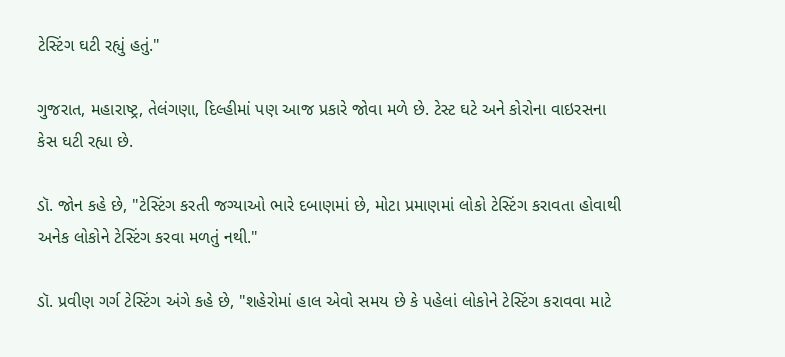ટેસ્ટિંગ ઘટી રહ્યું હતું."

ગુજરાત, મહારાષ્ટ્ર, તેલંગણા, દિલ્હીમાં પણ આજ પ્રકારે જોવા મળે છે. ટેસ્ટ ઘટે અને કોરોના વાઇરસના કેસ ઘટી રહ્યા છે.

ડૉ. જોન કહે છે, "ટેસ્ટિંગ કરતી જગ્યાઓ ભારે દબાણમાં છે, મોટા પ્રમાણમાં લોકો ટેસ્ટિંગ કરાવતા હોવાથી અનેક લોકોને ટેસ્ટિંગ કરવા મળતું નથી."

ડૉ. પ્રવીણ ગર્ગ ટેસ્ટિંગ અંગે કહે છે, "શહેરોમાં હાલ એવો સમય છે કે પહેલાં લોકોને ટેસ્ટિંગ કરાવવા માટે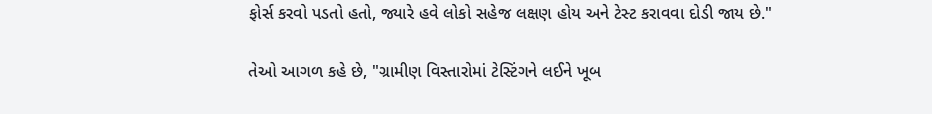ફોર્સ કરવો પડતો હતો, જ્યારે હવે લોકો સહેજ લક્ષણ હોય અને ટેસ્ટ કરાવવા દોડી જાય છે."

તેઓ આગળ કહે છે, "ગ્રામીણ વિસ્તારોમાં ટેસ્ટિંગને લઈને ખૂબ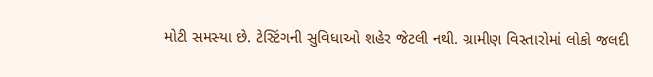મોટી સમસ્યા છે. ટેસ્ટિંગની સુવિધાઓ શહેર જેટલી નથી. ગ્રામીણ વિસ્તારોમાં લોકો જલદી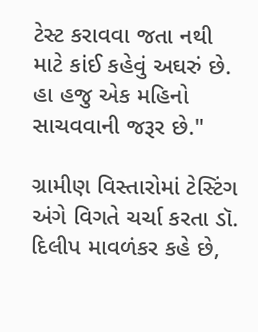ટેસ્ટ કરાવવા જતા નથી માટે કાંઈ કહેવું અઘરું છે. હા હજુ એક મહિનો સાચવવાની જરૂર છે."

ગ્રામીણ વિસ્તારોમાં ટેસ્ટિંગ અંગે વિગતે ચર્ચા કરતા ડૉ. દિલીપ માવળંકર કહે છે,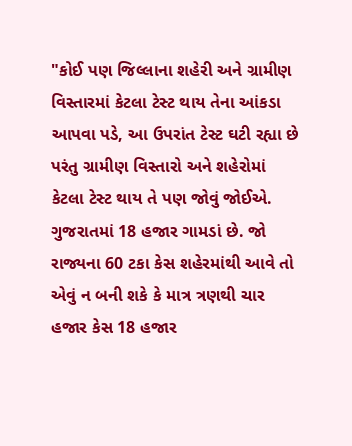"કોઈ પણ જિલ્લાના શહેરી અને ગ્રામીણ વિસ્તારમાં કેટલા ટેસ્ટ થાય તેના આંકડા આપવા પડે, આ ઉપરાંત ટેસ્ટ ઘટી રહ્યા છે પરંતુ ગ્રામીણ વિસ્તારો અને શહેરોમાં કેટલા ટેસ્ટ થાય તે પણ જોવું જોઈએ. ગુજરાતમાં 18 હજાર ગામડાં છે. જો રાજ્યના 60 ટકા કેસ શહેરમાંથી આવે તો એવું ન બની શકે કે માત્ર ત્રણથી ચાર હજાર કેસ 18 હજાર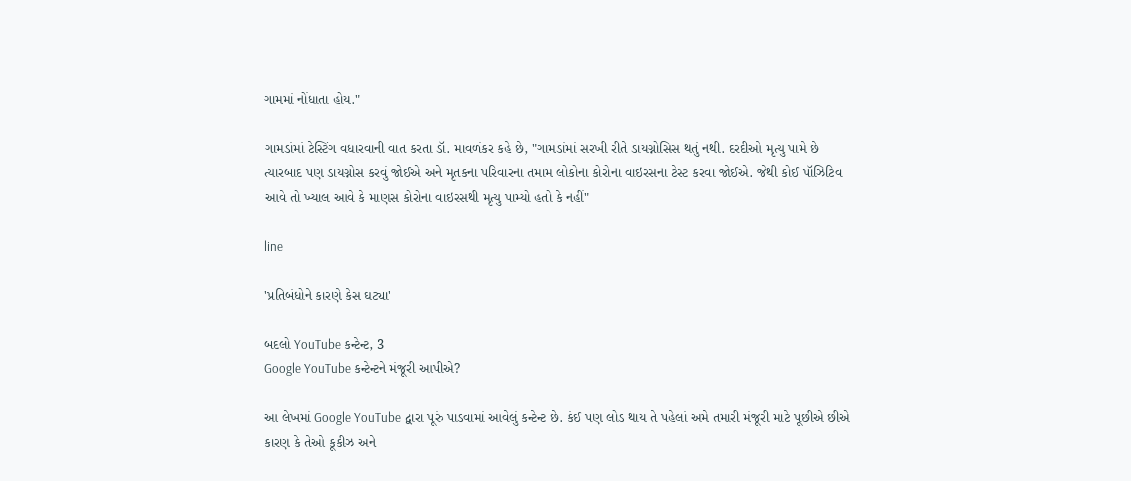ગામમાં નોંધાતા હોય."

ગામડાંમાં ટેસ્ટિંગ વધારવાની વાત કરતા ડૉ. માવળંકર કહે છે, "ગામડાંમાં સરખી રીતે ડાયગ્નોસિસ થતું નથી. દરદીઓ મૃત્યુ પામે છે ત્યારબાદ પણ ડાયગ્નોસ કરવું જોઈએ અને મૃતકના પરિવારના તમામ લોકોના કોરોના વાઇરસના ટેસ્ટ કરવા જોઈએ. જેથી કોઈ પૉઝિટિવ આવે તો ખ્યાલ આવે કે માણસ કોરોના વાઇરસથી મૃત્યુ પામ્યો હતો કે નહીં"

line

'પ્રતિબંધોને કારણે કેસ ઘટ્યા'

બદલો YouTube કન્ટેન્ટ, 3
Google YouTube કન્ટેન્ટને મંજૂરી આપીએ?

આ લેખમાં Google YouTube દ્વારા પૂરું પાડવામાં આવેલું કન્ટેન્ટ છે. કંઈ પણ લોડ થાય તે પહેલાં અમે તમારી મંજૂરી માટે પૂછીએ છીએ કારણ કે તેઓ કૂકીઝ અને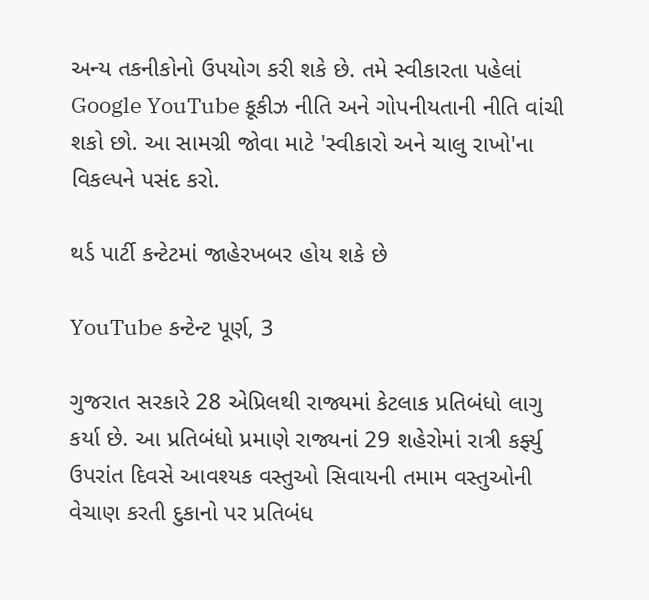અન્ય તકનીકોનો ઉપયોગ કરી શકે છે. તમે સ્વીકારતા પહેલાં Google YouTube કૂકીઝ નીતિ અને ગોપનીયતાની નીતિ વાંચી શકો છો. આ સામગ્રી જોવા માટે 'સ્વીકારો અને ચાલુ રાખો'ના વિકલ્પને પસંદ કરો.

થર્ડ પાર્ટી કન્ટેટમાં જાહેરખબર હોય શકે છે

YouTube કન્ટેન્ટ પૂર્ણ, 3

ગુજરાત સરકારે 28 એપ્રિલથી રાજ્યમાં કેટલાક પ્રતિબંધો લાગુ કર્યા છે. આ પ્રતિબંધો પ્રમાણે રાજ્યનાં 29 શહેરોમાં રાત્રી કર્ફ્યુ ઉપરાંત દિવસે આવશ્યક વસ્તુઓ સિવાયની તમામ વસ્તુઓની વેચાણ કરતી દુકાનો પર પ્રતિબંધ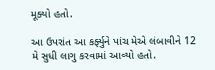મૂક્યો હતો.

આ ઉપરાંત આ કર્ફ્યુને પાંચ મેએ લંબાવીને 12 મે સુધી લાગુ કરવામાં આવ્યો હતો.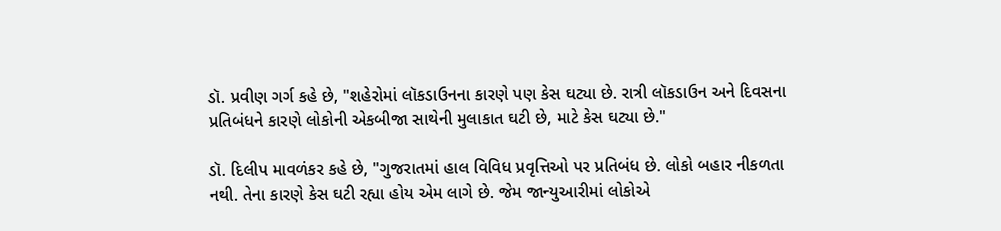ડૉ. પ્રવીણ ગર્ગ કહે છે, "શહેરોમાં લૉકડાઉનના કારણે પણ કેસ ઘટ્યા છે. રાત્રી લૉકડાઉન અને દિવસના પ્રતિબંધને કારણે લોકોની એકબીજા સાથેની મુલાકાત ઘટી છે, માટે કેસ ઘટ્યા છે."

ડૉ. દિલીપ માવળંકર કહે છે, "ગુજરાતમાં હાલ વિવિધ પ્રવૃત્તિઓ પર પ્રતિબંધ છે. લોકો બહાર નીકળતા નથી. તેના કારણે કેસ ઘટી રહ્યા હોય એમ લાગે છે. જેમ જાન્યુઆરીમાં લોકોએ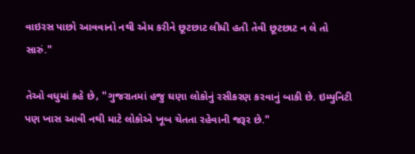વાઇરસ પાછો આવવાનો નથી એમ કરીને છૂટછાટ લીધી હતી તેવી છૂટછાટ ન લે તો સારું."

તેઓ વધુમાં કહે છે, "ગુજરાતમાં હજુ ઘણા લોકોનું રસીકરણ કરવાનું બાકી છે. ઇમ્યુનિટી પણ ખાસ આવી નથી માટે લોકોએ ખૂબ ચેતતા રહેવાની જરૂર છે."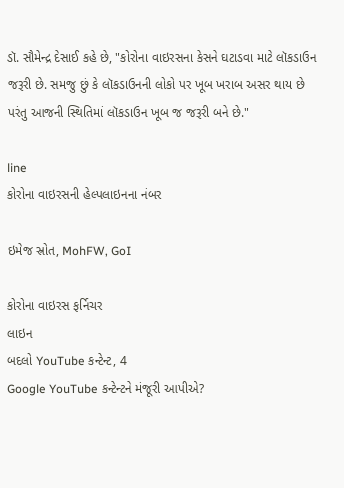ડૉ. સૌમેન્દ્ર દેસાઈ કહે છે, "કોરોના વાઇરસના કેસને ઘટાડવા માટે લૉકડાઉન જરૂરી છે. સમજુ છું કે લૉકડાઉનની લોકો પર ખૂબ ખરાબ અસર થાય છે પરંતુ આજની સ્થિતિમાં લૉકડાઉન ખૂબ જ જરૂરી બને છે."

line
કોરોના વાઇરસની હેલ્પલાઇનના નંબર

ઇમેજ સ્રોત, MohFW, GoI

કોરોના વાઇરસ ફર્નિચર
લાઇન
બદલો YouTube કન્ટેન્ટ, 4
Google YouTube કન્ટેન્ટને મંજૂરી આપીએ?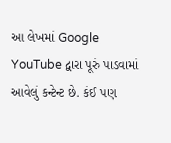આ લેખમાં Google YouTube દ્વારા પૂરું પાડવામાં આવેલું કન્ટેન્ટ છે. કંઈ પણ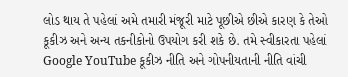લોડ થાય તે પહેલાં અમે તમારી મંજૂરી માટે પૂછીએ છીએ કારણ કે તેઓ કૂકીઝ અને અન્ય તકનીકોનો ઉપયોગ કરી શકે છે. તમે સ્વીકારતા પહેલાં Google YouTube કૂકીઝ નીતિ અને ગોપનીયતાની નીતિ વાંચી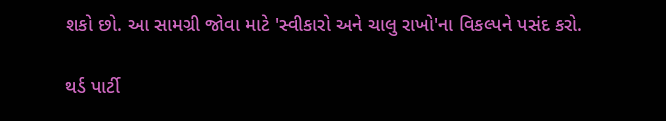શકો છો. આ સામગ્રી જોવા માટે 'સ્વીકારો અને ચાલુ રાખો'ના વિકલ્પને પસંદ કરો.

થર્ડ પાર્ટી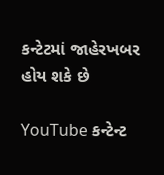કન્ટેટમાં જાહેરખબર હોય શકે છે

YouTube કન્ટેન્ટ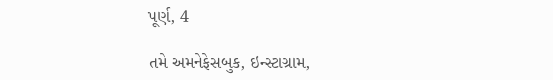પૂર્ણ, 4

તમે અમનેફેસબુક, ઇન્સ્ટાગ્રામ,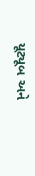યૂટ્યૂબ અને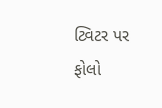ટ્વિટર પર ફોલો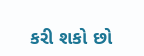કરી શકો છો